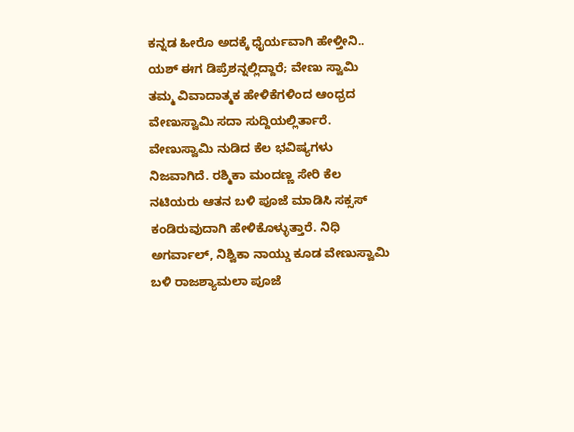ಕನ್ನಡ ಹೀರೊ ಅದಕ್ಕೆ ಧೈರ್ಯವಾಗಿ ಹೇಳ್ತೀನಿ.. ಯಶ್ ಈಗ ಡಿಪ್ರೆಶನ್ನಲ್ಲಿದ್ದಾರೆ; ವೇಣು ಸ್ವಾಮಿ
ತಮ್ಮ ವಿವಾದಾತ್ಮಕ ಹೇಳಿಕೆಗಳಿಂದ ಆಂಧ್ರದ ವೇಣುಸ್ವಾಮಿ ಸದಾ ಸುದ್ದಿಯಲ್ಲಿರ್ತಾರೆ. ವೇಣುಸ್ವಾಮಿ ನುಡಿದ ಕೆಲ ಭವಿಷ್ಯಗಳು ನಿಜವಾಗಿದೆ. ರಶ್ಮಿಕಾ ಮಂದಣ್ಣ ಸೇರಿ ಕೆಲ ನಟಿಯರು ಆತನ ಬಳಿ ಪೂಜೆ ಮಾಡಿಸಿ ಸಕ್ಸಸ್ ಕಂಡಿರುವುದಾಗಿ ಹೇಳಿಕೊಳ್ಳುತ್ತಾರೆ. ನಿಧಿ ಅಗರ್ವಾಲ್, ನಿಶ್ವಿಕಾ ನಾಯ್ಡು ಕೂಡ ವೇಣುಸ್ವಾಮಿ ಬಳಿ ರಾಜಶ್ಯಾಮಲಾ ಪೂಜೆ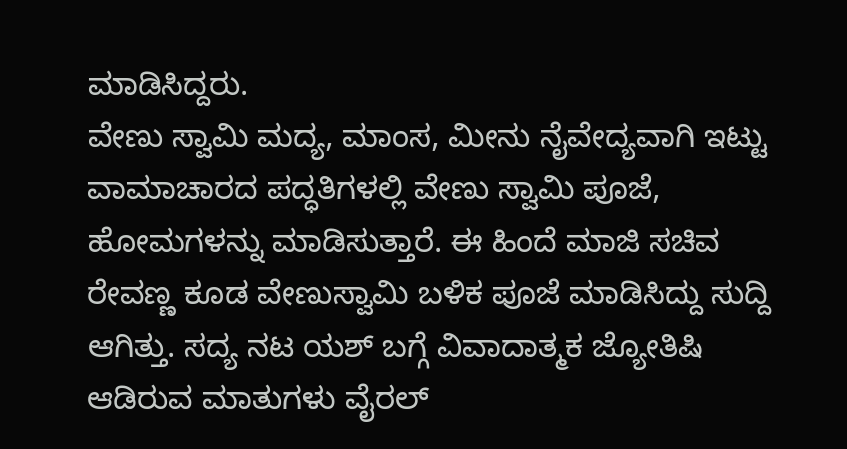ಮಾಡಿಸಿದ್ದರು.
ವೇಣು ಸ್ವಾಮಿ ಮದ್ಯ, ಮಾಂಸ, ಮೀನು ನೈವೇದ್ಯವಾಗಿ ಇಟ್ಟು ವಾಮಾಚಾರದ ಪದ್ಧತಿಗಳಲ್ಲಿ ವೇಣು ಸ್ವಾಮಿ ಪೂಜೆ, ಹೋಮಗಳನ್ನು ಮಾಡಿಸುತ್ತಾರೆ. ಈ ಹಿಂದೆ ಮಾಜಿ ಸಚಿವ ರೇವಣ್ಣ ಕೂಡ ವೇಣುಸ್ವಾಮಿ ಬಳಿಕ ಪೂಜೆ ಮಾಡಿಸಿದ್ದು ಸುದ್ದಿ ಆಗಿತ್ತು. ಸದ್ಯ ನಟ ಯಶ್ ಬಗ್ಗೆ ವಿವಾದಾತ್ಮಕ ಜ್ಯೋತಿಷಿ ಆಡಿರುವ ಮಾತುಗಳು ವೈರಲ್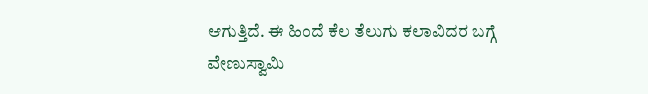ಆಗುತ್ತಿದೆ. ಈ ಹಿಂದೆ ಕೆಲ ತೆಲುಗು ಕಲಾವಿದರ ಬಗ್ಗೆ ವೇಣುಸ್ವಾಮಿ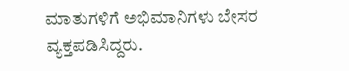ಮಾತುಗಳಿಗೆ ಅಭಿಮಾನಿಗಳು ಬೇಸರ ವ್ಯಕ್ತಪಡಿಸಿದ್ದರು.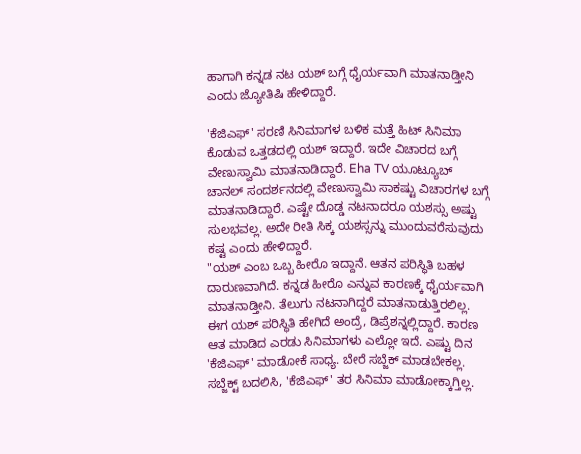ಹಾಗಾಗಿ ಕನ್ನಡ ನಟ ಯಶ್ ಬಗ್ಗೆ ಧೈರ್ಯವಾಗಿ ಮಾತನಾಡ್ತೀನಿ ಎಂದು ಜ್ಯೋತಿಷಿ ಹೇಳಿದ್ದಾರೆ.

'ಕೆಜಿಎಫ್' ಸರಣಿ ಸಿನಿಮಾಗಳ ಬಳಿಕ ಮತ್ತೆ ಹಿಟ್ ಸಿನಿಮಾ ಕೊಡುವ ಒತ್ತಡದಲ್ಲಿ ಯಶ್ ಇದ್ದಾರೆ. ಇದೇ ವಿಚಾರದ ಬಗ್ಗೆ ವೇಣುಸ್ವಾಮಿ ಮಾತನಾಡಿದ್ದಾರೆ. Eha TV ಯೂಟ್ಯೂಬ್ ಚಾನಲ್ ಸಂದರ್ಶನದಲ್ಲಿ ವೇಣುಸ್ವಾಮಿ ಸಾಕಷ್ಟು ವಿಚಾರಗಳ ಬಗ್ಗೆ ಮಾತನಾಡಿದ್ದಾರೆ. ಎಷ್ಟೇ ದೊಡ್ಡ ನಟನಾದರೂ ಯಶಸ್ಸು ಅಷ್ಟು ಸುಲಭವಲ್ಲ. ಅದೇ ರೀತಿ ಸಿಕ್ಕ ಯಶಸ್ಸನ್ನು ಮುಂದುವರೆಸುವುದು ಕಷ್ಟ ಎಂದು ಹೇಳಿದ್ದಾರೆ.
"ಯಶ್ ಎಂಬ ಒಬ್ಬ ಹೀರೊ ಇದ್ದಾನೆ. ಆತನ ಪರಿಸ್ಥಿತಿ ಬಹಳ ದಾರುಣವಾಗಿದೆ. ಕನ್ನಡ ಹೀರೊ ಎನ್ನುವ ಕಾರಣಕ್ಕೆ ಧೈರ್ಯವಾಗಿ ಮಾತನಾಡ್ತೀನಿ. ತೆಲುಗು ನಟನಾಗಿದ್ದರೆ ಮಾತನಾಡುತ್ತಿರಲಿಲ್ಲ. ಈಗ ಯಶ್ ಪರಿಸ್ಥಿತಿ ಹೇಗಿದೆ ಅಂದ್ರೆ, ಡಿಪ್ರೆಶನ್ನಲ್ಲಿದ್ದಾರೆ. ಕಾರಣ ಆತ ಮಾಡಿದ ಎರಡು ಸಿನಿಮಾಗಳು ಎಲ್ಲೋ ಇದೆ. ಎಷ್ಟು ದಿನ 'ಕೆಜಿಎಫ್' ಮಾಡೋಕೆ ಸಾಧ್ಯ. ಬೇರೆ ಸಬ್ಜೆಕ್ ಮಾಡಬೇಕಲ್ಲ. ಸಬ್ಜೆಕ್ಟ್ ಬದಲಿಸಿ, 'ಕೆಜಿಎಫ್' ತರ ಸಿನಿಮಾ ಮಾಡೋಕ್ಕಾಗ್ತಿಲ್ಲ.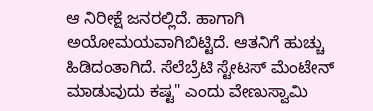ಆ ನಿರೀಕ್ಷೆ ಜನರಲ್ಲಿದೆ. ಹಾಗಾಗಿ ಅಯೋಮಯವಾಗಿಬಿಟ್ಟಿದೆ. ಆತನಿಗೆ ಹುಚ್ಚು ಹಿಡಿದಂತಾಗಿದೆ. ಸೆಲೆಬ್ರೆಟಿ ಸ್ಟೇಟಸ್ ಮೆಂಟೇನ್ ಮಾಡುವುದು ಕಷ್ಟ" ಎಂದು ವೇಣುಸ್ವಾಮಿ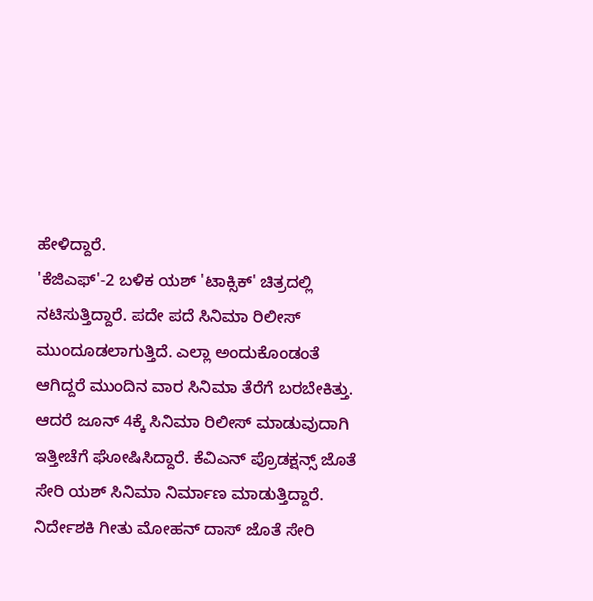ಹೇಳಿದ್ದಾರೆ.
'ಕೆಜಿಎಫ್'-2 ಬಳಿಕ ಯಶ್ 'ಟಾಕ್ಸಿಕ್' ಚಿತ್ರದಲ್ಲಿ ನಟಿಸುತ್ತಿದ್ದಾರೆ. ಪದೇ ಪದೆ ಸಿನಿಮಾ ರಿಲೀಸ್ ಮುಂದೂಡಲಾಗುತ್ತಿದೆ. ಎಲ್ಲಾ ಅಂದುಕೊಂಡಂತೆ ಆಗಿದ್ದರೆ ಮುಂದಿನ ವಾರ ಸಿನಿಮಾ ತೆರೆಗೆ ಬರಬೇಕಿತ್ತು. ಆದರೆ ಜೂನ್ 4ಕ್ಕೆ ಸಿನಿಮಾ ರಿಲೀಸ್ ಮಾಡುವುದಾಗಿ ಇತ್ತೀಚೆಗೆ ಘೋಷಿಸಿದ್ದಾರೆ. ಕೆವಿಎನ್ ಪ್ರೊಡಕ್ಷನ್ಸ್ ಜೊತೆ ಸೇರಿ ಯಶ್ ಸಿನಿಮಾ ನಿರ್ಮಾಣ ಮಾಡುತ್ತಿದ್ದಾರೆ.
ನಿರ್ದೇಶಕಿ ಗೀತು ಮೋಹನ್ ದಾಸ್ ಜೊತೆ ಸೇರಿ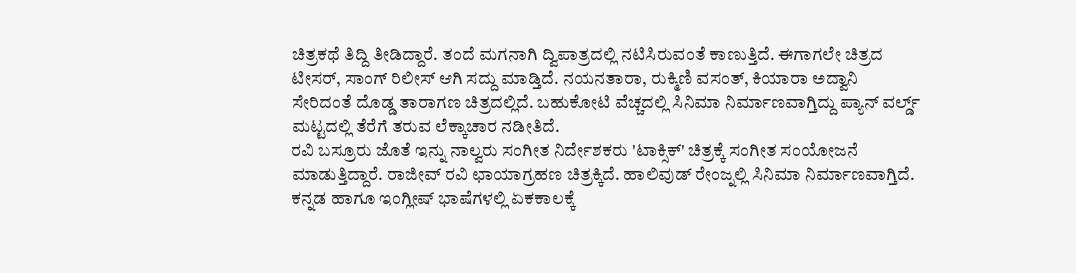ಚಿತ್ರಕಥೆ ತಿದ್ದಿ ತೀಡಿದ್ದಾರೆ. ತಂದೆ ಮಗನಾಗಿ ದ್ವಿಪಾತ್ರದಲ್ಲಿ ನಟಿಸಿರುವಂತೆ ಕಾಣುತ್ತಿದೆ. ಈಗಾಗಲೇ ಚಿತ್ರದ ಟೀಸರ್, ಸಾಂಗ್ ರಿಲೀಸ್ ಆಗಿ ಸದ್ದು ಮಾಡ್ತಿದೆ. ನಯನತಾರಾ, ರುಕ್ಮಿಣಿ ವಸಂತ್, ಕಿಯಾರಾ ಅದ್ವಾನಿ ಸೇರಿದಂತೆ ದೊಡ್ಡ ತಾರಾಗಣ ಚಿತ್ರದಲ್ಲಿದೆ. ಬಹುಕೋಟಿ ವೆಚ್ಚದಲ್ಲಿ ಸಿನಿಮಾ ನಿರ್ಮಾಣವಾಗ್ತಿದ್ದು ಪ್ಯಾನ್ ವರ್ಲ್ಡ್ ಮಟ್ಟದಲ್ಲಿ ತೆರೆಗೆ ತರುವ ಲೆಕ್ಕಾಚಾರ ನಡೀತಿದೆ.
ರವಿ ಬಸ್ರೂರು ಜೊತೆ ಇನ್ನು ನಾಲ್ವರು ಸಂಗೀತ ನಿರ್ದೇಶಕರು 'ಟಾಕ್ಸಿಕ್' ಚಿತ್ರಕ್ಕೆ ಸಂಗೀತ ಸಂಯೋಜನೆ ಮಾಡುತ್ತಿದ್ದಾರೆ. ರಾಜೀವ್ ರವಿ ಛಾಯಾಗ್ರಹಣ ಚಿತ್ರಕ್ಕಿದೆ. ಹಾಲಿವುಡ್ ರೇಂಜ್ನಲ್ಲಿ ಸಿನಿಮಾ ನಿರ್ಮಾಣವಾಗ್ತಿದೆ. ಕನ್ನಡ ಹಾಗೂ ಇಂಗ್ಲೀಷ್ ಭಾಷೆಗಳಲ್ಲಿ ಏಕಕಾಲಕ್ಕೆ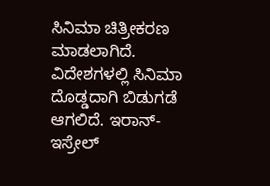ಸಿನಿಮಾ ಚಿತ್ರೀಕರಣ ಮಾಡಲಾಗಿದೆ. ವಿದೇಶಗಳಲ್ಲಿ ಸಿನಿಮಾ ದೊಡ್ಡದಾಗಿ ಬಿಡುಗಡೆ ಆಗಲಿದೆ. ಇರಾನ್- ಇಸ್ರೇಲ್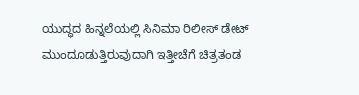ಯುದ್ಧದ ಹಿನ್ನಲೆಯಲ್ಲಿ ಸಿನಿಮಾ ರಿಲೀಸ್ ಡೇಟ್ ಮುಂದೂಡುತ್ತಿರುವುದಾಗಿ ಇತ್ತೀಚೆಗೆ ಚಿತ್ರತಂಡ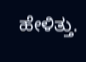ಹೇಳಿತ್ತು.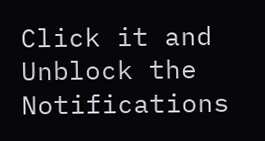Click it and Unblock the Notifications